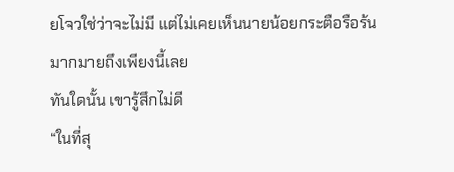ยโจวใช่ว่าจะไม่มี แต่ไม่เคยเห็นนายน้อยกระตือรือร้นมากมายถึงเพียงนี้เลย
ทันใดนั้น เขารู้สึกไม่ดี
“ในที่สุ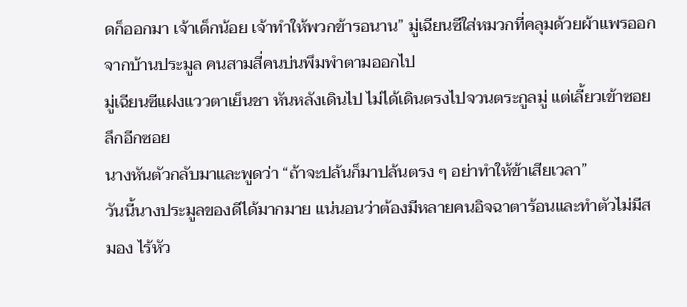ดก็ออกมา เจ้าเด็กน้อย เจ้าทำให้พวกข้ารอนาน” มู่เฉียนซีใส่หมวกที่คลุมด้วยผ้าแพรออกจากบ้านประมูล คนสามสี่คนบ่นพึมพำตามออกไป
มู่เฉียนซีแฝงแววตาเย็นชา หันหลังเดินไป ไม่ได้เดินตรงไปจวนตระกูลมู่ แต่เลี้ยวเข้าซอยลึกอีกซอย
นางหันตัวกลับมาและพูดว่า “ถ้าจะปล้นก็มาปล้นตรง ๆ อย่าทำให้ข้าเสียเวลา”
วันนี้นางประมูลของดีได้มากมาย แน่นอนว่าต้องมีหลายคนอิจฉาตาร้อนและทำตัวไม่มีสมอง ไร้หัว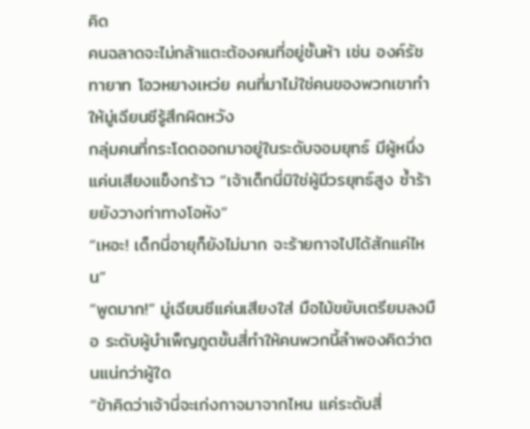คิด
คนฉลาดจะไม่กล้าแตะต้องคนที่อยู่ชั้นห้า เช่น องค์รัชทายาท โอวหยางเหว่ย คนที่มาไม่ใช่คนของพวกเขาทำให้มู่เฉียนซีรู้สึกผิดหวัง
กลุ่มคนที่กระโดดออกมาอยู่ในระดับจอมยุทธ์ มีผู้หนึ่งแค่นเสียงแข็งกร้าว “เจ้าเด็กนี่มิใช่ผู้มีวรยุทธ์สูง ซ้ำร้ายยังวางท่าทางโอหัง”
“เหอะ! เด็กนี่อายุก็ยังไม่มาก จะร้ายกาจไปได้สักแค่ไหน”
“พูดมาก!” มู่เฉียนซีแค่นเสียงใส่ มือไม้ขยับเตรียมลงมือ ระดับผู้บำเพ็ญภูตขั้นสี่ทำให้คนพวกนี้ลำพองคิดว่าตนแน่กว่าผู้ใด
“ข้าคิดว่าเจ้านี่จะเก่งกาจมาจากไหน แค่ระดับสี่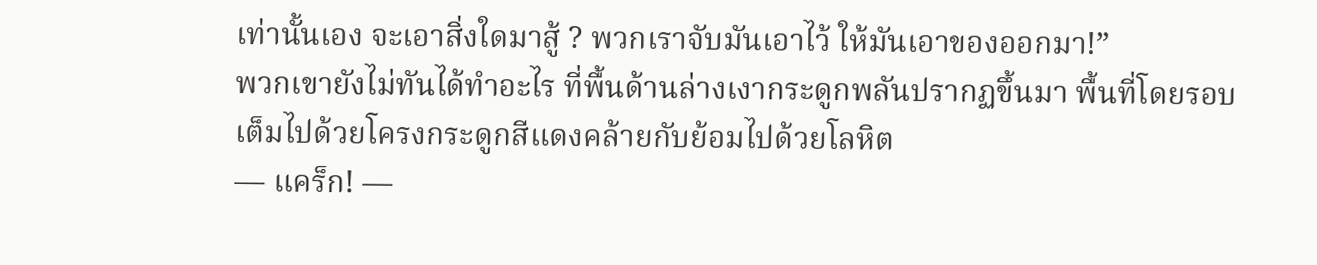เท่านั้นเอง จะเอาสิ่งใดมาสู้ ? พวกเราจับมันเอาไว้ ให้มันเอาของออกมา!”
พวกเขายังไม่ทันได้ทำอะไร ที่พื้นด้านล่างเงากระดูกพลันปรากฏขึ้นมา พื้นที่โดยรอบเต็มไปด้วยโครงกระดูกสีแดงคล้ายกับย้อมไปด้วยโลหิต
— แคร็ก! —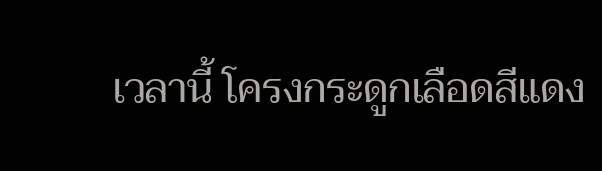เวลานี้ โครงกระดูกเลือดสีแดง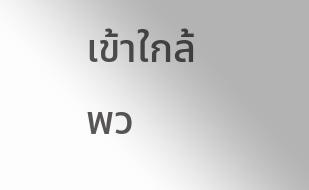เข้าใกล้พว